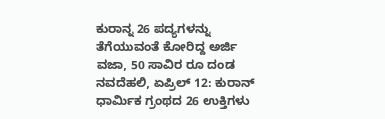ಕುರಾನ್ನ 26 ಪದ್ಯಗಳನ್ನು ತೆಗೆಯುವಂತೆ ಕೋರಿದ್ದ ಅರ್ಜಿ ವಜಾ, 50 ಸಾವಿರ ರೂ ದಂಡ
ನವದೆಹಲಿ, ಏಪ್ರಿಲ್ 12: ಕುರಾನ್ ಧಾರ್ಮಿಕ ಗ್ರಂಥದ 26 ಉಕ್ತಿಗಳು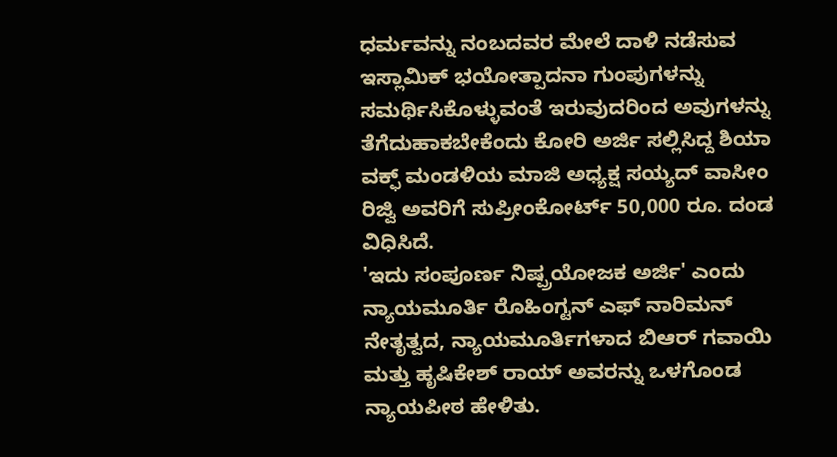ಧರ್ಮವನ್ನು ನಂಬದವರ ಮೇಲೆ ದಾಳಿ ನಡೆಸುವ ಇಸ್ಲಾಮಿಕ್ ಭಯೋತ್ಪಾದನಾ ಗುಂಪುಗಳನ್ನು ಸಮರ್ಥಿಸಿಕೊಳ್ಳುವಂತೆ ಇರುವುದರಿಂದ ಅವುಗಳನ್ನು ತೆಗೆದುಹಾಕಬೇಕೆಂದು ಕೋರಿ ಅರ್ಜಿ ಸಲ್ಲಿಸಿದ್ದ ಶಿಯಾ ವಕ್ಫ್ ಮಂಡಳಿಯ ಮಾಜಿ ಅಧ್ಯಕ್ಷ ಸಯ್ಯದ್ ವಾಸೀಂ ರಿಜ್ವಿ ಅವರಿಗೆ ಸುಪ್ರೀಂಕೋರ್ಟ್ 50,000 ರೂ. ದಂಡ ವಿಧಿಸಿದೆ.
'ಇದು ಸಂಪೂರ್ಣ ನಿಷ್ಪ್ರಯೋಜಕ ಅರ್ಜಿ' ಎಂದು ನ್ಯಾಯಮೂರ್ತಿ ರೊಹಿಂಗ್ಟನ್ ಎಫ್ ನಾರಿಮನ್ ನೇತೃತ್ವದ, ನ್ಯಾಯಮೂರ್ತಿಗಳಾದ ಬಿಆರ್ ಗವಾಯಿ ಮತ್ತು ಹೃಷಿಕೇಶ್ ರಾಯ್ ಅವರನ್ನು ಒಳಗೊಂಡ ನ್ಯಾಯಪೀಠ ಹೇಳಿತು.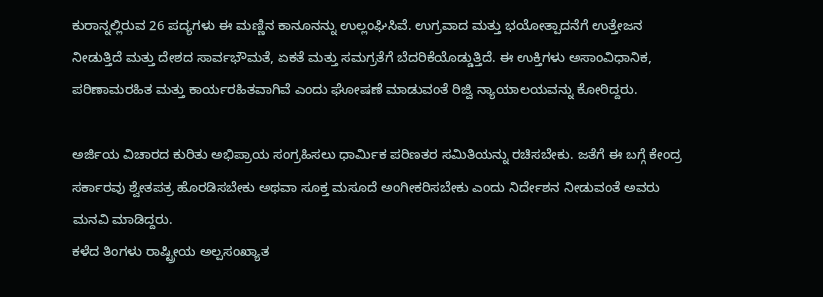ಕುರಾನ್ನಲ್ಲಿರುವ 26 ಪದ್ಯಗಳು ಈ ಮಣ್ಣಿನ ಕಾನೂನನ್ನು ಉಲ್ಲಂಘಿಸಿವೆ. ಉಗ್ರವಾದ ಮತ್ತು ಭಯೋತ್ಪಾದನೆಗೆ ಉತ್ತೇಜನ ನೀಡುತ್ತಿದೆ ಮತ್ತು ದೇಶದ ಸಾರ್ವಭೌಮತೆ, ಏಕತೆ ಮತ್ತು ಸಮಗ್ರತೆಗೆ ಬೆದರಿಕೆಯೊಡ್ಡುತ್ತಿದೆ. ಈ ಉಕ್ತಿಗಳು ಅಸಾಂವಿಧಾನಿಕ, ಪರಿಣಾಮರಹಿತ ಮತ್ತು ಕಾರ್ಯರಹಿತವಾಗಿವೆ ಎಂದು ಘೋಷಣೆ ಮಾಡುವಂತೆ ರಿಜ್ವಿ ನ್ಯಾಯಾಲಯವನ್ನು ಕೋರಿದ್ದರು.

ಅರ್ಜಿಯ ವಿಚಾರದ ಕುರಿತು ಅಭಿಪ್ರಾಯ ಸಂಗ್ರಹಿಸಲು ಧಾರ್ಮಿಕ ಪರಿಣತರ ಸಮಿತಿಯನ್ನು ರಚಿಸಬೇಕು. ಜತೆಗೆ ಈ ಬಗ್ಗೆ ಕೇಂದ್ರ ಸರ್ಕಾರವು ಶ್ವೇತಪತ್ರ ಹೊರಡಿಸಬೇಕು ಅಥವಾ ಸೂಕ್ತ ಮಸೂದೆ ಅಂಗೀಕರಿಸಬೇಕು ಎಂದು ನಿರ್ದೇಶನ ನೀಡುವಂತೆ ಅವರು ಮನವಿ ಮಾಡಿದ್ದರು.
ಕಳೆದ ತಿಂಗಳು ರಾಷ್ಟ್ರೀಯ ಅಲ್ಪಸಂಖ್ಯಾತ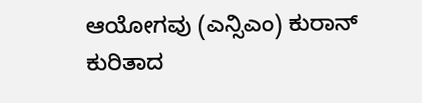ಆಯೋಗವು (ಎನ್ಸಿಎಂ) ಕುರಾನ್ ಕುರಿತಾದ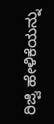ರಿಜ್ವಿ ಹೇಳಿಕೆಯನ್ನು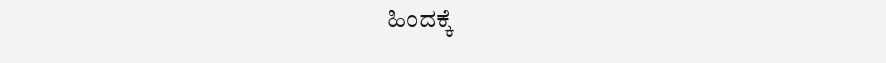ಹಿಂದಕ್ಕೆ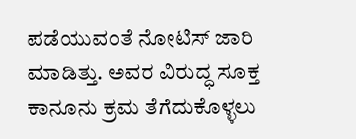ಪಡೆಯುವಂತೆ ನೋಟಿಸ್ ಜಾರಿ ಮಾಡಿತ್ತು. ಅವರ ವಿರುದ್ಧ ಸೂಕ್ತ ಕಾನೂನು ಕ್ರಮ ತೆಗೆದುಕೊಳ್ಳಲು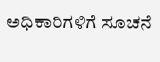ಅಧಿಕಾರಿಗಳಿಗೆ ಸೂಚನೆ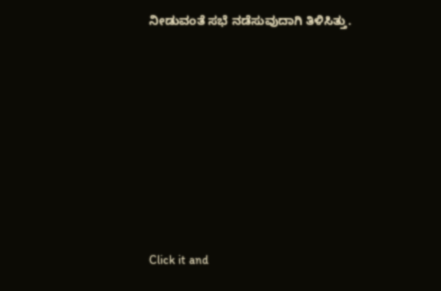ನೀಡುವಂತೆ ಸಭೆ ನಡೆಸುವುದಾಗಿ ತಿಳಿಸಿತ್ತು.












Click it and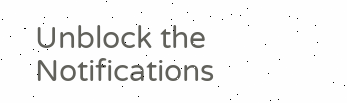Unblock the Notifications